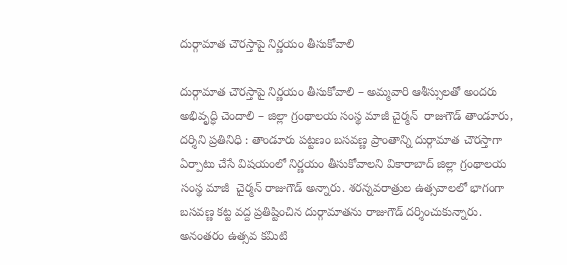దుర్గామాత చౌరస్తాపై నిర్ణయం తీసుకోవాలి

దుర్గామాత చౌరస్తాపై నిర్ణయం తీసుకోవాలి – అమ్మవారి ఆశీస్సులతో అందరు అభివృద్ధి చెందాలి – జిల్లా గ్రంథాలయ సంస్థ మాజీ చైర్మన్  రాజుగౌడ్ తాండూరు, దర్శిని ప్రతినిధి : తాండూరు పట్టణం బసవణ్ణ ప్రాంతాన్ని దుర్గామాత చౌరస్తాగా ఏర్పాటు చేసే విషయంలో నిర్ణయం తీసుకోవాలని వికారాబాద్ జిల్లా గ్రంథాలయ సంస్థ మాజీ  చైర్మన్ రాజుగౌడ్ అన్నారు. శరన్నవరాత్రుల ఉత్సవాలలో భాగంగా బసవణ్ణ కట్ట వద్ద ప్రతిష్టించిన దుర్గామాతను రాజుగౌడ్ దర్శించుకున్నారు. అనంతరం ఉత్సవ కమిటి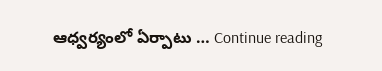ఆధ్వర్యంలో ఏర్పాటు … Continue reading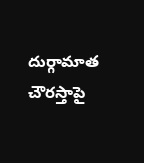దుర్గామాత చౌరస్తాపై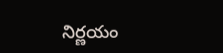నిర్ణయం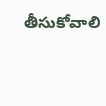తీసుకోవాలి